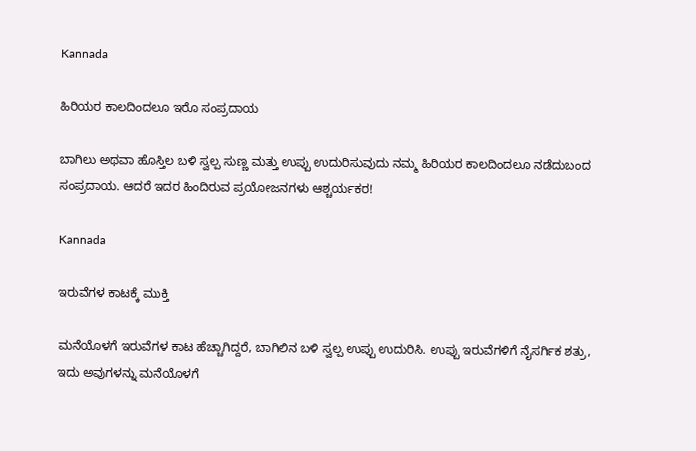Kannada

ಹಿರಿಯರ ಕಾಲದಿಂದಲೂ ಇರೊ ಸಂಪ್ರದಾಯ

ಬಾಗಿಲು ಅಥವಾ ಹೊಸ್ತಿಲ ಬಳಿ ಸ್ವಲ್ಪ ಸುಣ್ಣ ಮತ್ತು ಉಪ್ಪು ಉದುರಿಸುವುದು ನಮ್ಮ ಹಿರಿಯರ ಕಾಲದಿಂದಲೂ ನಡೆದುಬಂದ ಸಂಪ್ರದಾಯ. ಆದರೆ ಇದರ ಹಿಂದಿರುವ ಪ್ರಯೋಜನಗಳು ಆಶ್ಚರ್ಯಕರ!

Kannada

ಇರುವೆಗಳ ಕಾಟಕ್ಕೆ ಮುಕ್ತಿ

ಮನೆಯೊಳಗೆ ಇರುವೆಗಳ ಕಾಟ ಹೆಚ್ಚಾಗಿದ್ದರೆ, ಬಾಗಿಲಿನ ಬಳಿ ಸ್ವಲ್ಪ ಉಪ್ಪು ಉದುರಿಸಿ. ಉಪ್ಪು ಇರುವೆಗಳಿಗೆ ನೈಸರ್ಗಿಕ ಶತ್ರು, ಇದು ಅವುಗಳನ್ನು ಮನೆಯೊಳಗೆ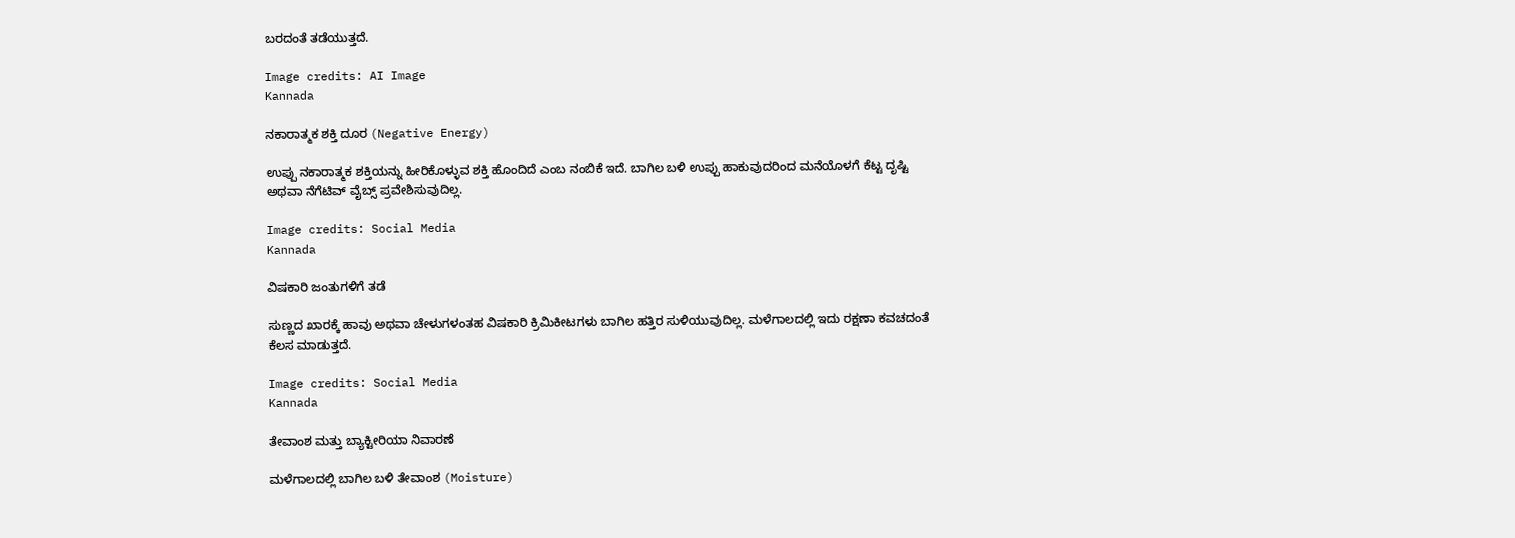ಬರದಂತೆ ತಡೆಯುತ್ತದೆ.

Image credits: AI Image
Kannada

ನಕಾರಾತ್ಮಕ ಶಕ್ತಿ ದೂರ (Negative Energy)

ಉಪ್ಪು ನಕಾರಾತ್ಮಕ ಶಕ್ತಿಯನ್ನು ಹೀರಿಕೊಳ್ಳುವ ಶಕ್ತಿ ಹೊಂದಿದೆ ಎಂಬ ನಂಬಿಕೆ ಇದೆ. ಬಾಗಿಲ ಬಳಿ ಉಪ್ಪು ಹಾಕುವುದರಿಂದ ಮನೆಯೊಳಗೆ ಕೆಟ್ಟ ದೃಷ್ಟಿ ಅಥವಾ ನೆಗೆಟಿವ್ ವೈಬ್ಸ್ ಪ್ರವೇಶಿಸುವುದಿಲ್ಲ.

Image credits: Social Media
Kannada

ವಿಷಕಾರಿ ಜಂತುಗಳಿಗೆ ತಡೆ

ಸುಣ್ಣದ ಖಾರಕ್ಕೆ ಹಾವು ಅಥವಾ ಚೇಳುಗಳಂತಹ ವಿಷಕಾರಿ ಕ್ರಿಮಿಕೀಟಗಳು ಬಾಗಿಲ ಹತ್ತಿರ ಸುಳಿಯುವುದಿಲ್ಲ. ಮಳೆಗಾಲದಲ್ಲಿ ಇದು ರಕ್ಷಣಾ ಕವಚದಂತೆ ಕೆಲಸ ಮಾಡುತ್ತದೆ.

Image credits: Social Media
Kannada

ತೇವಾಂಶ ಮತ್ತು ಬ್ಯಾಕ್ಟೀರಿಯಾ ನಿವಾರಣೆ

ಮಳೆಗಾಲದಲ್ಲಿ ಬಾಗಿಲ ಬಳಿ ತೇವಾಂಶ (Moisture)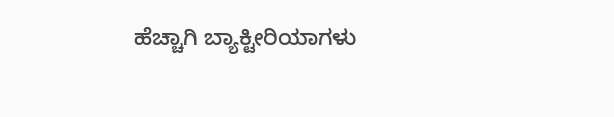ಹೆಚ್ಚಾಗಿ ಬ್ಯಾಕ್ಟೀರಿಯಾಗಳು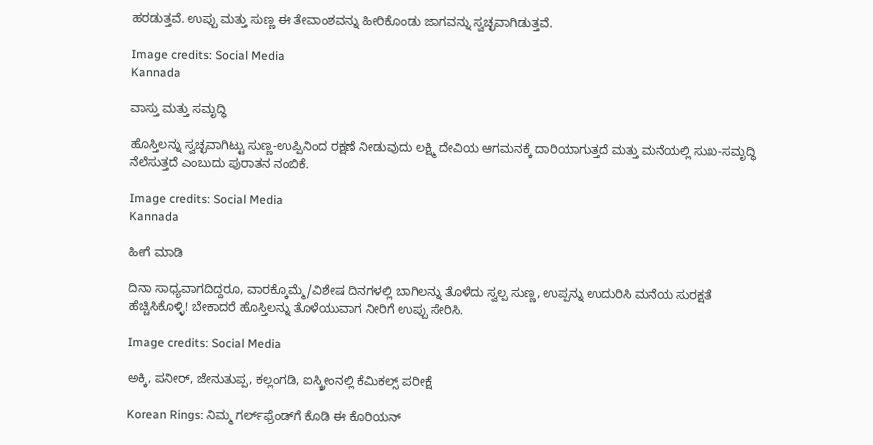ಹರಡುತ್ತವೆ. ಉಪ್ಪು ಮತ್ತು ಸುಣ್ಣ ಈ ತೇವಾಂಶವನ್ನು ಹೀರಿಕೊಂಡು ಜಾಗವನ್ನು ಸ್ವಚ್ಛವಾಗಿಡುತ್ತವೆ.

Image credits: Social Media
Kannada

ವಾಸ್ತು ಮತ್ತು ಸಮೃದ್ಧಿ

ಹೊಸ್ತಿಲನ್ನು ಸ್ವಚ್ಛವಾಗಿಟ್ಟು ಸುಣ್ಣ-ಉಪ್ಪಿನಿಂದ ರಕ್ಷಣೆ ನೀಡುವುದು ಲಕ್ಷ್ಮಿ ದೇವಿಯ ಆಗಮನಕ್ಕೆ ದಾರಿಯಾಗುತ್ತದೆ ಮತ್ತು ಮನೆಯಲ್ಲಿ ಸುಖ-ಸಮೃದ್ಧಿ ನೆಲೆಸುತ್ತದೆ ಎಂಬುದು ಪುರಾತನ ನಂಬಿಕೆ.

Image credits: Social Media
Kannada

ಹೀಗೆ ಮಾಡಿ

ದಿನಾ ಸಾಧ್ಯವಾಗದಿದ್ದರೂ, ವಾರಕ್ಕೊಮ್ಮೆ/ವಿಶೇಷ ದಿನಗಳಲ್ಲಿ ಬಾಗಿಲನ್ನು ತೊಳೆದು ಸ್ವಲ್ಪ ಸುಣ್ಣ, ಉಪ್ಪನ್ನು ಉದುರಿಸಿ ಮನೆಯ ಸುರಕ್ಷತೆ  ಹೆಚ್ಚಿಸಿಕೊಳ್ಳಿ! ಬೇಕಾದರೆ ಹೊಸ್ತಿಲನ್ನು ತೊಳೆಯುವಾಗ ನೀರಿಗೆ ಉಪ್ಪು ಸೇರಿಸಿ.

Image credits: Social Media

ಅಕ್ಕಿ, ಪನೀರ್, ಜೇನುತುಪ್ಪ, ಕಲ್ಲಂಗಡಿ, ಐಸ್ಕ್ರೀಂನಲ್ಲಿ ಕೆಮಿಕಲ್ಸ್ ಪರೀಕ್ಷೆ

Korean Rings: ನಿಮ್ಮ ಗರ್ಲ್‌ಫ್ರೆಂಡ್‌ಗೆ ಕೊಡಿ ಈ ಕೊರಿಯನ್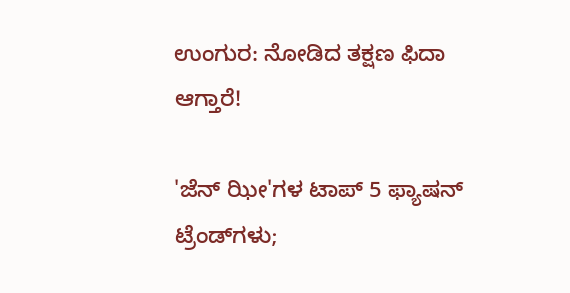ಉಂಗುರ: ನೋಡಿದ ತಕ್ಷಣ ಫಿದಾ ಆಗ್ತಾರೆ!

'ಜೆನ್‌ ಝೀ'ಗಳ ಟಾಪ್ 5 ಫ್ಯಾಷನ್ ಟ್ರೆಂಡ್‌ಗಳು;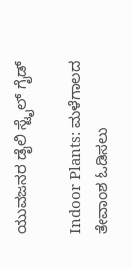ಯುವಜನರ ಡೈಲಿ ಸ್ಟೈಲ್ ಗೈಡ್

Indoor Plants: ಮಳೆಗಾಲದ ತೇವಾಂಶ ಓಡಿಸಲು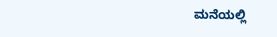ಮನೆಯಲ್ಲಿ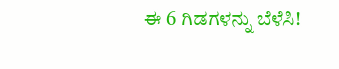ಈ 6 ಗಿಡಗಳನ್ನು ಬೆಳೆಸಿ!